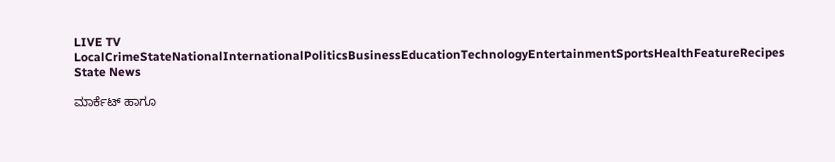LIVE TV LocalCrimeStateNationalInternationalPoliticsBusinessEducationTechnologyEntertainmentSportsHealthFeatureRecipes
State News

ಮಾರ್ಕೆಟ್ ಹಾಗೂ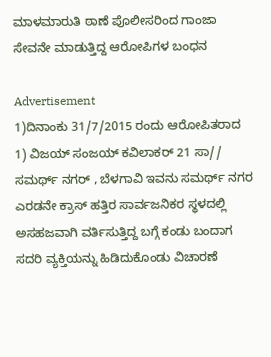ಮಾಳಮಾರುತಿ ಠಾಣೆ ಪೊಲೀಸರಿಂದ ಗಾಂಜಾ ಸೇವನೇ ಮಾಡುತ್ತಿದ್ದ ಆರೋಪಿಗಳ ಬಂಧನ

Advertisement
1)ದಿನಾಂಕು 31/7/2015 ರಂದು ಆರೋಪಿತರಾದ 1) ವಿಜಯ್ ಸಂಜಯ್ ಕವಿಲಾಕರ್ 21 ಸಾ// ಸಮರ್ಥ್ ನಗರ್ , ಬೆಳಗಾವಿ ಇವನು ಸಮರ್ಥ್ ನಗರ ಎರಡನೇ ಕ್ರಾಸ್ ಹತ್ತಿರ ಸಾರ್ವಜನಿಕರ ಸ್ಥಳದಲ್ಲಿ ಅಸಹಜವಾಗಿ ವರ್ತಿಸುತ್ತಿದ್ದ ಬಗ್ಗೆ ಕಂಡು ಬಂದಾಗ ಸದರಿ ವ್ಯಕ್ತಿಯನ್ನು ಹಿಡಿದುಕೊಂಡು ವಿಚಾರಣೆ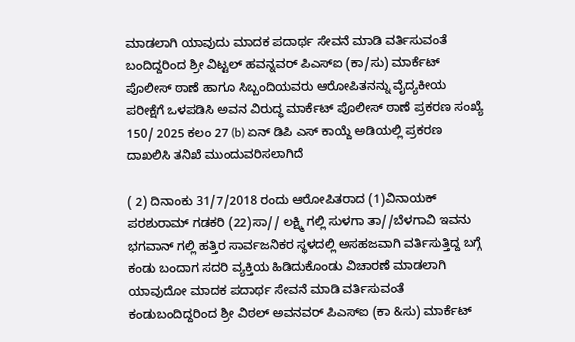ಮಾಡಲಾಗಿ ಯಾವುದು ಮಾದಕ ಪದಾರ್ಥ ಸೇವನೆ ಮಾಡಿ ವರ್ತಿಸುವಂತೆ ಬಂದಿದ್ದರಿಂದ ಶ್ರೀ ವಿಟ್ಟಲ್ ಹವನ್ನವರ್ ಪಿಎಸ್ಐ (ಕಾ/ಸು) ಮಾರ್ಕೆಟ್ ಪೊಲೀಸ್ ಠಾಣೆ ಹಾಗೂ ಸಿಬ್ಬಂದಿಯವರು ಆರೋಪಿತನನ್ನು ವೈದ್ಯಕೀಯ ಪರೀಕ್ಷೆಗೆ ಒಳಪಡಿಸಿ ಅವನ ವಿರುದ್ಧ ಮಾರ್ಕೆಟ್ ಪೊಲೀಸ್ ಠಾಣೆ ಪ್ರಕರಣ ಸಂಖ್ಯೆ 150/ 2025 ಕಲಂ 27 (b) ಏನ್ ಡಿಪಿ ಎಸ್ ಕಾಯ್ದೆ ಅಡಿಯಲ್ಲಿ ಪ್ರಕರಣ ದಾಖಲಿಸಿ ತನಿಖೆ ಮುಂದುವರಿಸಲಾಗಿದೆ

( 2) ದಿನಾಂಕು 31/7/2018 ರಂದು ಆರೋಪಿತರಾದ (1)ವಿನಾಯಕ್ ಪರಶುರಾಮ್ ಗಡಕರಿ (22)ಸಾ// ಲಕ್ಷ್ಮಿ ಗಲ್ಲಿ ಸುಳಗಾ ತಾ//ಬೆಳಗಾವಿ ಇವನು ಭಗವಾನ್ ಗಲ್ಲಿ ಹತ್ತಿರ ಸಾರ್ವಜನಿಕರ ಸ್ಥಳದಲ್ಲಿ ಅಸಹಜವಾಗಿ ವರ್ತಿಸುತ್ತಿದ್ದ ಬಗ್ಗೆ ಕಂಡು ಬಂದಾಗ ಸದರಿ ವ್ಯಕ್ತಿಯ ಹಿಡಿದುಕೊಂಡು ವಿಚಾರಣೆ ಮಾಡಲಾಗಿ ಯಾವುದೋ ಮಾದಕ ಪದಾರ್ಥ ಸೇವನೆ ಮಾಡಿ ವರ್ತಿಸುವಂತೆ ಕಂಡುಬಂದಿದ್ದರಿಂದ ಶ್ರೀ ವಿಠಲ್ ಅವನವರ್ ಪಿಎಸ್ಐ (ಕಾ &ಸು) ಮಾರ್ಕೆಟ್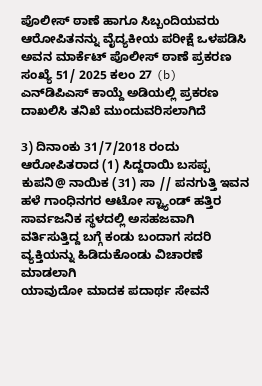ಪೊಲೀಸ್ ಠಾಣೆ ಹಾಗೂ ಸಿಬ್ಬಂದಿಯವರು ಆರೋಪಿತನನ್ನು ವೈದ್ಯಕೀಯ ಪರೀಕ್ಷೆ ಒಳಪಡಿಸಿ ಅವನ ಮಾರ್ಕೆಟ್ ಪೊಲೀಸ್ ಠಾಣೆ ಪ್ರಕರಣ ಸಂಖ್ಯೆ 51/ 2025 ಕಲಂ 27 (b) ಎನ್‌ಡಿಪಿಎಸ್ ಕಾಯ್ದೆ ಅಡಿಯಲ್ಲಿ ಪ್ರಕರಣ ದಾಖಲಿಸಿ ತನಿಖೆ ಮುಂದುವರಿಸಲಾಗಿದೆ

3) ದಿನಾಂಕು 31/7/2018 ರಂದು ಆರೋಪಿತರಾದ (1) ಸಿದ್ದರಾಯಿ ಬಸಪ್ಪ ಕುಪನಿ@ ನಾಯಿಕ (31) ಸಾ // ಪನಗುತ್ತಿ ಇವನ ಹಳೆ ಗಾಂಧಿನಗರ ಆಟೋ ಸ್ಟ್ಯಾಂಡ್ ಹತ್ತಿರ ಸಾರ್ವಜನಿಕ ಸ್ಥಳದಲ್ಲಿ ಅಸಹಜವಾಗಿ ವರ್ತಿಸುತ್ತಿದ್ದ ಬಗ್ಗೆ ಕಂಡು ಬಂದಾಗ ಸದರಿ ವ್ಯಕ್ತಿಯನ್ನು ಹಿಡಿದುಕೊಂಡು ವಿಚಾರಣೆ ಮಾಡಲಾಗಿ
ಯಾವುದೋ ಮಾದಕ ಪದಾರ್ಥ ಸೇವನೆ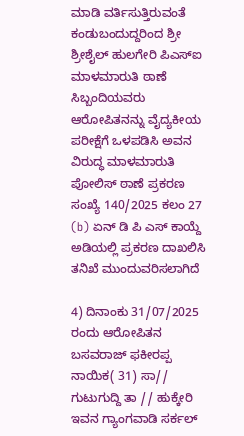ಮಾಡಿ ವರ್ತಿಸುತ್ತಿರುವಂತೆ ಕಂಡುಬಂದುದ್ದರಿಂದ ಶ್ರೀ ಶ್ರೀಶೈಲ್ ಹುಲಗೇರಿ ಪಿಎಸ್ಐ ಮಾಳಮಾರುತಿ ಠಾಣೆ ಸಿಬ್ಬಂದಿಯವರು ಆರೋಪಿತನನ್ನು ವೈದ್ಯಕೀಯ ಪರೀಕ್ಷೆಗೆ ಒಳಪಡಿಸಿ ಅವನ ವಿರುದ್ಧ ಮಾಳಮಾರುತಿ ಪೋಲಿಸ್ ಠಾಣೆ ಪ್ರಕರಣ ಸಂಖ್ಯೆ 140/2025 ಕಲಂ 27 (b) ಏನ್ ಡಿ ಪಿ ಎಸ್ ಕಾಯ್ದೆ ಅಡಿಯಲ್ಲಿ ಪ್ರಕರಣ ದಾಖಲಿಸಿ ತನಿಖೆ ಮುಂದುವರಿಸಲಾಗಿದೆ

4) ದಿನಾಂಕು 31/07/2025 ರಂದು ಆರೋಪಿತನ ಬಸವರಾಜ್ ಫಕೀರಪ್ಪ ನಾಯಿಕ( 31) ಸಾ// ಗುಟುಗುದ್ದಿ ತಾ // ಹುಕ್ಕೇರಿ ಇವನ ಗ್ಯಾಂಗವಾಡಿ ಸರ್ಕಲ್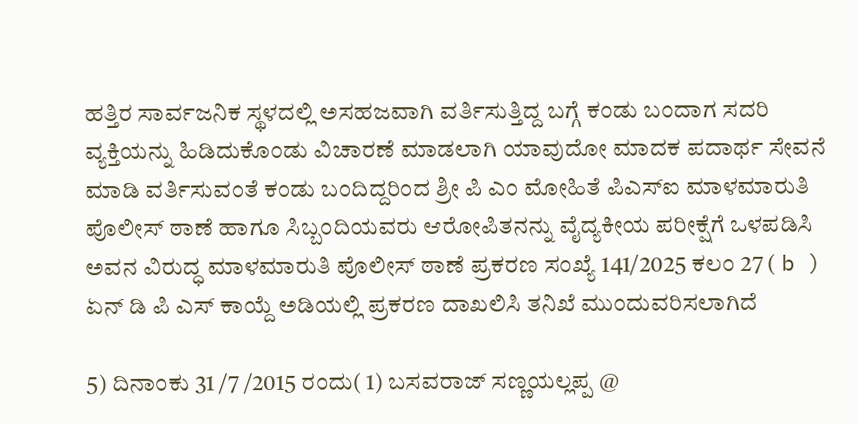ಹತ್ತಿರ ಸಾರ್ವಜನಿಕ ಸ್ಥಳದಲ್ಲಿ ಅಸಹಜವಾಗಿ ವರ್ತಿಸುತ್ತಿದ್ದ ಬಗ್ಗೆ ಕಂಡು ಬಂದಾಗ ಸದರಿ ವ್ಯಕ್ತಿಯನ್ನು ಹಿಡಿದುಕೊಂಡು ವಿಚಾರಣೆ ಮಾಡಲಾಗಿ ಯಾವುದೋ ಮಾದಕ ಪದಾರ್ಥ ಸೇವನೆ ಮಾಡಿ ವರ್ತಿಸುವಂತೆ ಕಂಡು ಬಂದಿದ್ದರಿಂದ ಶ್ರೀ ಪಿ ಎಂ ಮೋಹಿತೆ ಪಿಎಸ್ಐ ಮಾಳಮಾರುತಿ ಪೊಲೀಸ್ ಠಾಣೆ ಹಾಗೂ ಸಿಬ್ಬಂದಿಯವರು ಆರೋಪಿತನನ್ನು ವೈದ್ಯಕೀಯ ಪರೀಕ್ಷೆಗೆ ಒಳಪಡಿಸಿ ಅವನ ವಿರುದ್ಧ ಮಾಳಮಾರುತಿ ಪೊಲೀಸ್ ಠಾಣೆ ಪ್ರಕರಣ ಸಂಖ್ಯೆ 141/2025 ಕಲಂ 27 ( b ) ಏನ್ ಡಿ ಪಿ ಎಸ್ ಕಾಯ್ದೆ ಅಡಿಯಲ್ಲಿ ಪ್ರಕರಣ ದಾಖಲಿಸಿ ತನಿಖೆ ಮುಂದುವರಿಸಲಾಗಿದೆ

5) ದಿನಾಂಕು 31 /7 /2015 ರಂದು( 1) ಬಸವರಾಜ್ ಸಣ್ಣಯಲ್ಲಪ್ಪ @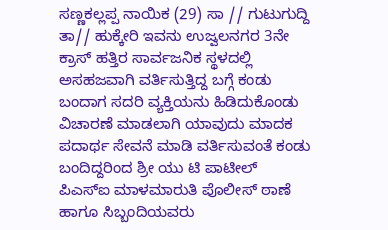ಸಣ್ಣಕಲ್ಲಪ್ಪ ನಾಯಿಕ (29) ಸಾ // ಗುಟುಗುದ್ದಿ ತಾ// ಹುಕ್ಕೇರಿ ಇವನು ಉಜ್ವಲನಗರ 3ನೇ ಕ್ರಾಸ್ ಹತ್ತಿರ ಸಾರ್ವಜನಿಕ ಸ್ಥಳದಲ್ಲಿ ಅಸಹಜವಾಗಿ ವರ್ತಿಸುತ್ತಿದ್ದ ಬಗ್ಗೆ ಕಂಡು ಬಂದಾಗ ಸದರಿ ವ್ಯಕ್ತಿಯನು ಹಿಡಿದುಕೊಂಡು ವಿಚಾರಣೆ ಮಾಡಲಾಗಿ ಯಾವುದು ಮಾದಕ ಪದಾರ್ಥ ಸೇವನೆ ಮಾಡಿ ವರ್ತಿಸುವಂತೆ ಕಂಡು ಬಂದಿದ್ದರಿಂದ ಶ್ರೀ ಯು ಟಿ ಪಾಟೀಲ್ ಪಿಎಸ್ಐ ಮಾಳಮಾರುತಿ ಪೊಲೀಸ್ ಠಾಣೆ ಹಾಗೂ ಸಿಬ್ಬಂದಿಯವರು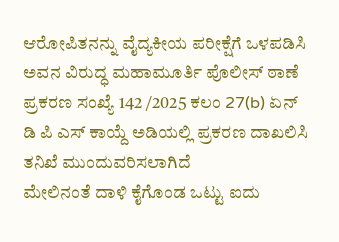ಆರೋಪಿತನನ್ನು ವೈದ್ಯಕೀಯ ಪರೀಕ್ಷೆಗೆ ಒಳಪಡಿಸಿ ಅವನ ವಿರುದ್ಧ ಮಹಾಮೂರ್ತಿ ಪೊಲೀಸ್ ಠಾಣೆ ಪ್ರಕರಣ ಸಂಖ್ಯೆ 142 /2025 ಕಲಂ 27(b) ಏನ್ ಡಿ ಪಿ ಎಸ್ ಕಾಯ್ದೆ ಅಡಿಯಲ್ಲಿ ಪ್ರಕರಣ ದಾಖಲಿಸಿ ತನಿಖೆ ಮುಂದುವರಿಸಲಾಗಿದೆ
ಮೇಲಿನಂತೆ ದಾಳಿ ಕೈಗೊಂಡ ಒಟ್ಟು ಐದು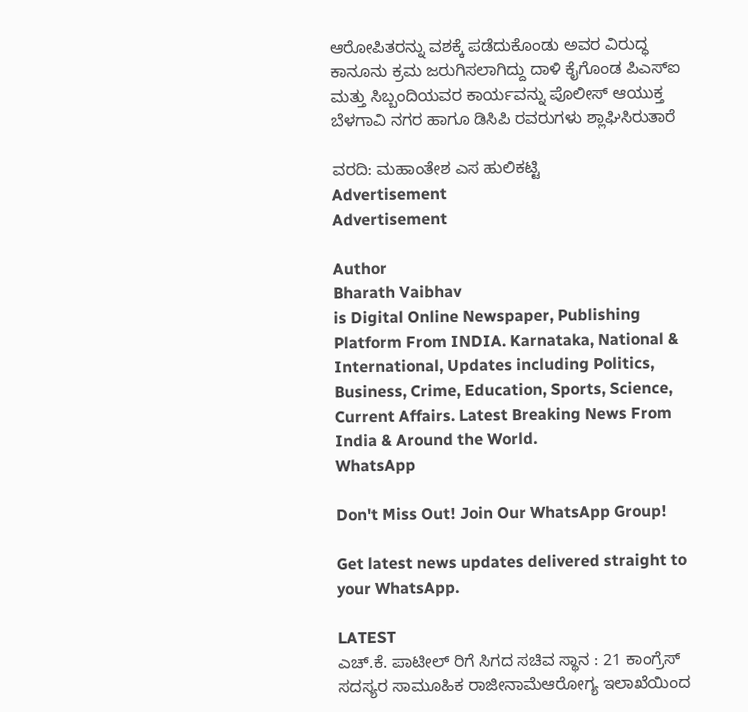ಆರೋಪಿತರನ್ನು ವಶಕ್ಕೆ ಪಡೆದುಕೊಂಡು ಅವರ ವಿರುದ್ಧ ಕಾನೂನು ಕ್ರಮ ಜರುಗಿಸಲಾಗಿದ್ದು ದಾಳಿ ಕೈಗೊಂಡ ಪಿಎಸ್ಐ ಮತ್ತು ಸಿಬ್ಬಂದಿಯವರ ಕಾರ್ಯವನ್ನು ಪೊಲೀಸ್ ಆಯುಕ್ತ ಬೆಳಗಾವಿ ನಗರ ಹಾಗೂ ಡಿಸಿಪಿ ರವರುಗಳು ಶ್ಲಾಘಿಸಿರುತಾರೆ

ವರದಿ: ಮಹಾಂತೇಶ ಎಸ ಹುಲಿಕಟ್ಟಿ
Advertisement
Advertisement

Author
Bharath Vaibhav
is Digital Online Newspaper, Publishing Platform From INDIA. Karnataka, National & International, Updates including Politics, Business, Crime, Education, Sports, Science, Current Affairs. Latest Breaking News From India & Around the World.
WhatsApp

Don't Miss Out! Join Our WhatsApp Group!

Get latest news updates delivered straight to your WhatsApp.

LATEST
ಎಚ್.ಕೆ. ಪಾಟೀಲ್ ರಿಗೆ ಸಿಗದ ಸಚಿವ ಸ್ಥಾನ : 21 ಕಾಂಗ್ರೆಸ್ ಸದಸ್ಯರ ಸಾಮೂಹಿಕ ರಾಜೀನಾಮೆಆರೋಗ್ಯ ಇಲಾಖೆಯಿಂದ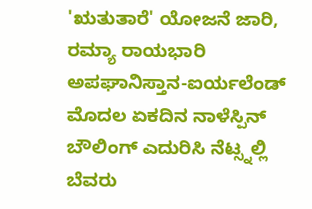'ಋತುತಾರೆ' ಯೋಜನೆ ಜಾರಿ, ರಮ್ಯಾ ರಾಯಭಾರಿ ಅಪಘಾನಿಸ್ತಾನ-ಐರ್ಯಲೆಂಡ್ ಮೊದಲ ಏಕದಿನ ನಾಳೆಸ್ಪಿನ್ ಬೌಲಿಂಗ್ ಎದುರಿಸಿ ನೆಟ್ಸ್ನಲ್ಲಿ ಬೆವರು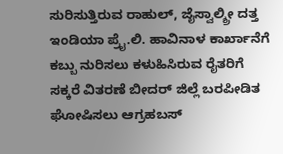ಸುರಿಸುತ್ತಿರುವ ರಾಹುಲ್, ಜೈಸ್ವಾಲ್ಶ್ರೀ ದತ್ತ ಇಂಡಿಯಾ ಪ್ರೈ.ಲಿ. ಹಾವಿನಾಳ ಕಾರ್ಖಾನೆಗೆ ಕಬ್ಬು ನುರಿಸಲು ಕಳುಹಿಸಿರುವ ರೈತರಿಗೆ ಸಕ್ಕರೆ ವಿತರಣೆ ಬೀದರ್ ಜಿಲ್ಲೆ ಬರಪೀಡಿತ ಘೋಷಿಸಲು ಆಗ್ರಹಬಸ್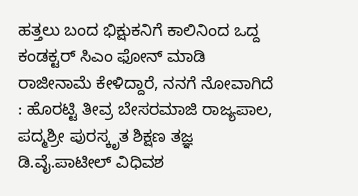ಹತ್ತಲು ಬಂದ ಭಿಕ್ಷುಕನಿಗೆ ಕಾಲಿನಿಂದ ಒದ್ದ ಕಂಡಕ್ಟರ್ ಸಿಎಂ ಫೋನ್ ಮಾಡಿ ರಾಜೀನಾಮೆ ಕೇಳಿದ್ದಾರೆ, ನನಗೆ ನೋವಾಗಿದೆ : ಹೊರಟ್ಟಿ ತೀವ್ರ ಬೇಸರಮಾಜಿ ರಾಜ್ಯಪಾಲ, ಪದ್ಮಶ್ರೀ ಪುರಸ್ಕೃತ ಶಿಕ್ಷಣ ತಜ್ಞ ಡಿ.ವೈ.ಪಾಟೀಲ್ ವಿಧಿವಶ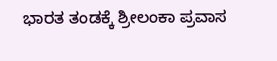ಭಾರತ ತಂಡಕ್ಕೆ ಶ್ರೀಲಂಕಾ ಪ್ರವಾಸ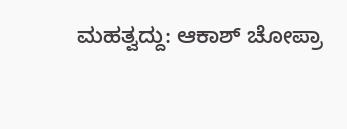ಮಹತ್ವದ್ದು: ಆಕಾಶ್ ಚೋಪ್ರಾ